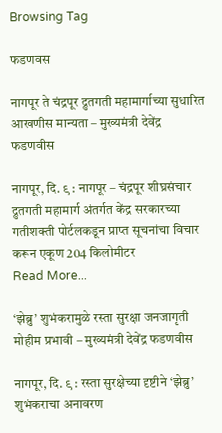Browsing Tag

फडणवस

नागपूर ते चंद्रपूर द्रुतगती महामार्गाच्या सुधारित आखणीस मान्यता – मुख्यमंत्री देवेंद्र फडणवीस

नागपूर, दि. ९ : नागपूर – चंद्रपूर शीघ्रसंचार द्रुतगती महामार्ग अंतर्गत केंद्र सरकारच्या गतीशक्ती पोर्टलकडून प्राप्त सूचनांचा विचार करून एकूण 204 किलोमीटर
Read More...

‘झेब्रु’ शुभंकरामुळे रस्ता सुरक्षा जनजागृती मोहीम प्रभावी – मुख्यमंत्री देवेंद्र फडणवीस

नागपूर, दि. ९ : रस्ता सुरक्षेच्या दृष्टीने ‘झेब्रु’ शुभंकराचा अनावरण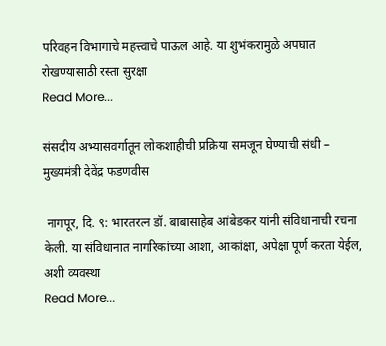परिवहन विभागाचे महत्त्वाचे पाऊल आहे. या शुभंकरामुळे अपघात रोखण्यासाठी रस्ता सुरक्षा
Read More...

संसदीय अभ्यासवर्गातून लोकशाहीची प्रक्रिया समजून घेण्याची संधी – मुख्यमंत्री देवेंद्र फडणवीस

 नागपूर, दि. ९: भारतरत्न डॉ. बाबासाहेब आंबेडकर यांनी संविधानाची रचना केली. या संविधानात नागरिकांच्या आशा, आकांक्षा, अपेक्षा पूर्ण करता येईल, अशी व्यवस्था
Read More...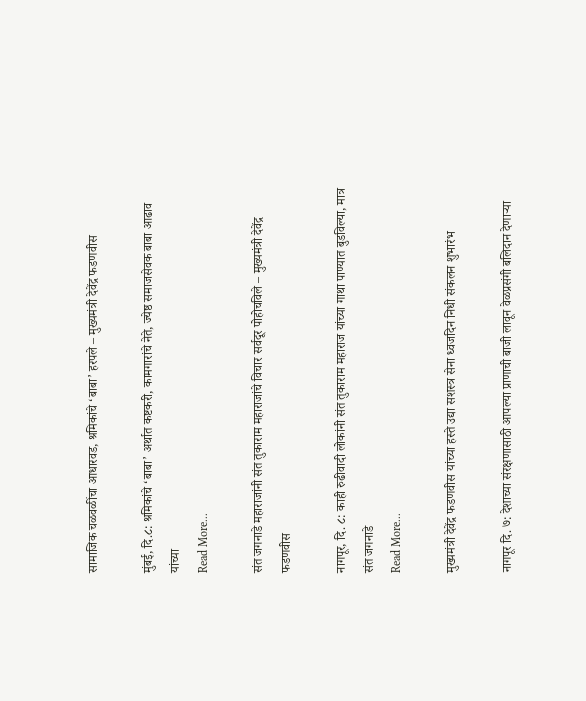सामाजिक चळवळींचा आधारवड, श्रमिकांचे ‘बाबा’ हरपले – मुख्यमंत्री देवेंद्र फडणवीस

मुंबई, दि.८: श्रमिकांचे ‘बाबा’ अर्थात कष्टकरी, कामगारांचे नेते, ज्येष्ठ समाजसेवक बाबा आढाव यांच्या
Read More...

संत जगनाडे महाराजांनी संत तुकाराम महाराजांचे विचार सर्वदूर पोहोचविले – मुख्यमंत्री देवेंद्र फडणवीस

नागपूर, दि. ८: काही रुढीवादी लोकांनी संत तुकाराम महाराज यांच्या गाथा पाण्यात बुडविल्या, मात्र संत जगनाडे
Read More...

मुख्यमंत्री देवेंद्र फडणवीस यांच्या हस्ते उद्या सशस्त्र सेना ध्वजदिन निधी संकलन शुभारंभ

नागपूर दि. ७: देशाच्या संरक्षणासाठी आपल्या प्राणाची बाजी लावून वेळप्रसंगी बलिदान देणाऱ्या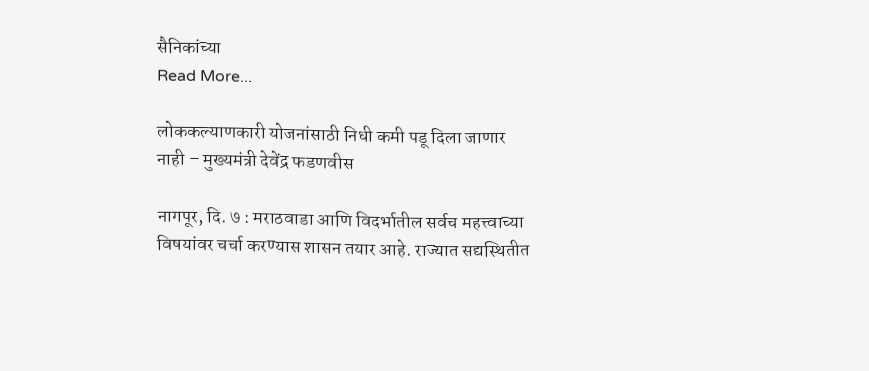सैनिकांच्या
Read More...

लोककल्याणकारी योजनांसाठी निधी कमी पडू दिला जाणार नाही – मुख्यमंत्री देवेंद्र फडणवीस

नागपूर, दि. ७ : मराठवाडा आणि विदर्भातील सर्वच महत्त्वाच्या विषयांवर चर्चा करण्यास शासन तयार आहे. राज्यात सद्यस्थितीत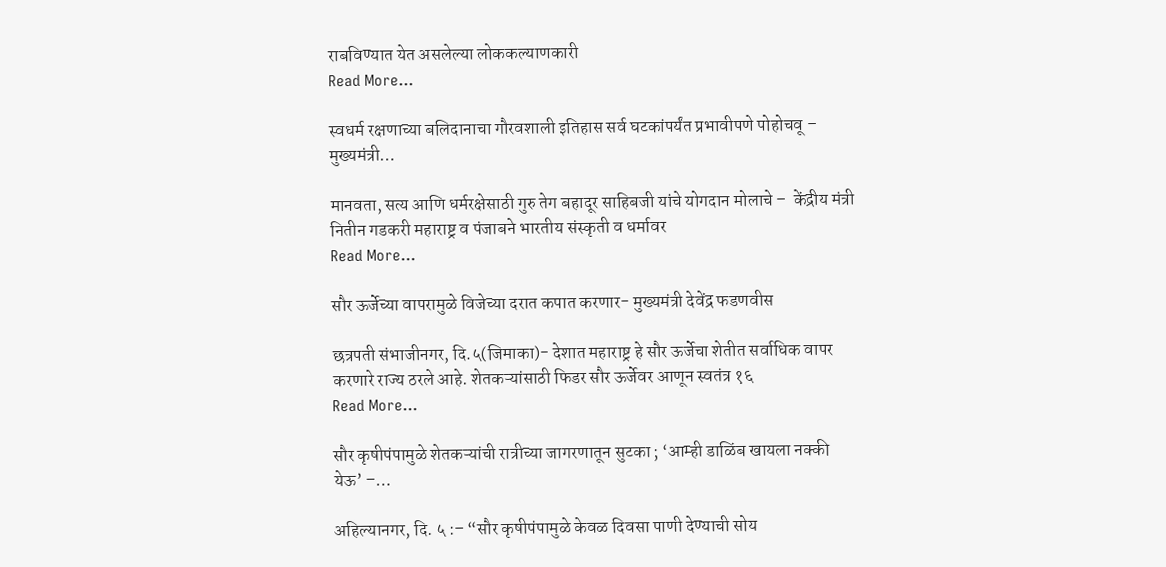राबविण्यात येत असलेल्या लोककल्याणकारी
Read More...

स्वधर्म रक्षणाच्या बलिदानाचा गौरवशाली इतिहास सर्व घटकांपर्यंत प्रभावीपणे पोहोचवू – मुख्यमंत्री…

मानवता, सत्य आणि धर्मरक्षेसाठी गुरु तेग बहादूर साहिबजी यांचे योगदान मोलाचे –  केंद्रीय मंत्री नितीन गडकरी महाराष्ट्र व पंजाबने भारतीय संस्कृती व धर्मावर
Read More...

सौर ऊर्जेच्या वापरामुळे विजेच्या दरात कपात करणार- मुख्यमंत्री देवेंद्र फडणवीस

छत्रपती संभाजीनगर, दि.५(जिमाका)- देशात महाराष्ट्र हे सौर ऊर्जेचा शेतीत सर्वाधिक वापर करणारे राज्य ठरले आहे. शेतकऱ्यांसाठी फिडर सौर ऊर्जेवर आणून स्वतंत्र १६
Read More...

सौर कृषीपंपामुळे शेतकऱ्यांची रात्रीच्या जागरणातून सुटका ; ‘आम्ही डाळिंब खायला नक्की येऊ’ –…

अहिल्यानगर, दि. ५ :– “सौर कृषीपंपामुळे केवळ दिवसा पाणी देण्याची सोय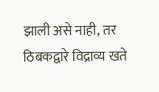झाली असे नाही, तर ठिबकद्वारे विद्राव्य खते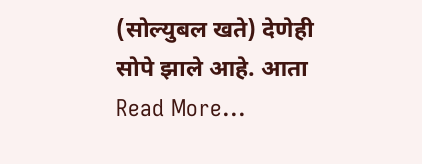(सोल्युबल खते) देणेही सोपे झाले आहे. आता
Read More...